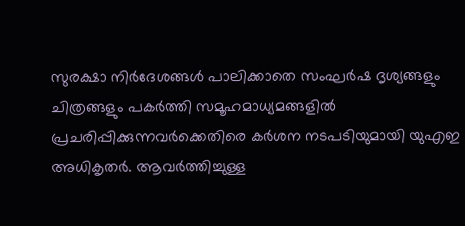സുരക്ഷാ നിർദേശങ്ങൾ പാലിക്കാതെ സംഘർഷ ദൃശ്യങ്ങളും ചിത്രങ്ങളും പകർത്തി സമൂഹമാധ്യമങ്ങളിൽ പ്രചരിപ്പിക്കുന്നവർക്കെതിരെ കർശന നടപടിയുമായി യുഎഇ അധികൃതർ. ആവർത്തിച്ചുള്ള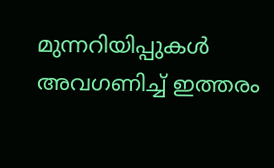മുന്നറിയിപ്പുകൾ അവഗണിച്ച് ഇത്തരം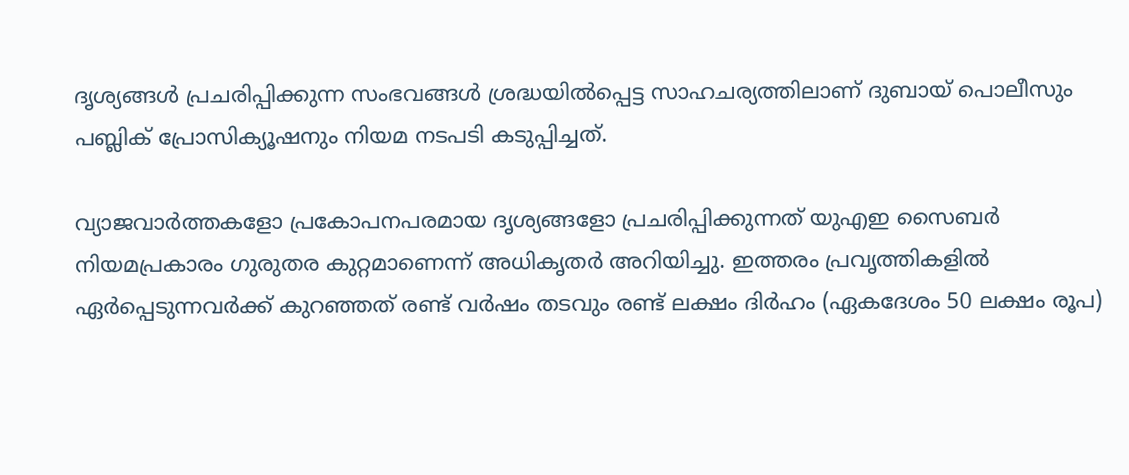ദൃശ്യങ്ങൾ പ്രചരിപ്പിക്കുന്ന സംഭവങ്ങൾ ശ്രദ്ധയിൽപ്പെട്ട സാഹചര്യത്തിലാണ് ദുബായ് പൊലീസും പബ്ലിക് പ്രോസിക്യൂഷനും നിയമ നടപടി കടുപ്പിച്ചത്.

വ്യാജവാർത്തകളോ പ്രകോപനപരമായ ദൃശ്യങ്ങളോ പ്രചരിപ്പിക്കുന്നത് യുഎഇ സൈബർ നിയമപ്രകാരം ഗുരുതര കുറ്റമാണെന്ന് അധികൃതർ അറിയിച്ചു. ഇത്തരം പ്രവൃത്തികളിൽ ഏർപ്പെടുന്നവർക്ക് കുറഞ്ഞത് രണ്ട് വർഷം തടവും രണ്ട് ലക്ഷം ദിർഹം (ഏകദേശം 50 ലക്ഷം രൂപ)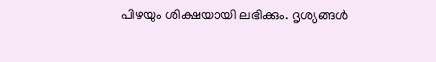പിഴയും ശിക്ഷയായി ലഭിക്കും. ദൃശ്യങ്ങൾ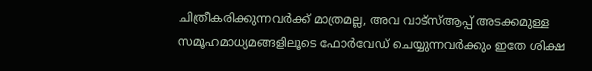ചിത്രീകരിക്കുന്നവർക്ക് മാത്രമല്ല, അവ വാട്‌സ്ആപ്പ് അടക്കമുള്ള സമൂഹമാധ്യമങ്ങളിലൂടെ ഫോർവേഡ് ചെയ്യുന്നവർക്കും ഇതേ ശിക്ഷ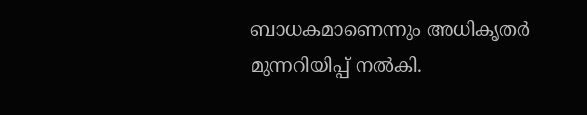ബാധകമാണെന്നും അധികൃതർ മുന്നറിയിപ്പ് നൽകി.